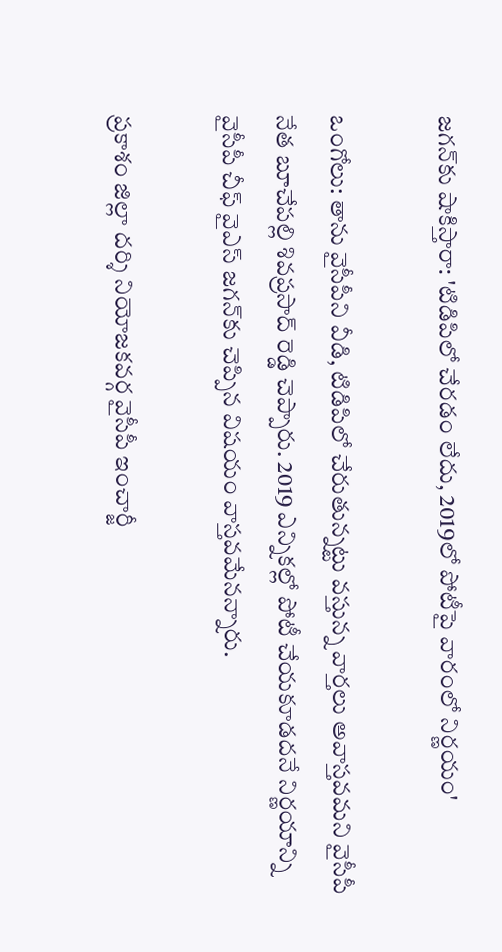జగన్‌కు షాకిస్తారా: 'టిడిపిలో చేరడం లేదు, 2019లో పోటీపై వారంలో నిర్ణయం'

ఒంగోలు: తాను వైసీపీని వీడి, టిడిపిలో చేరుతున్నట్టు వస్తున్న వార్తలు అవాస్తవమని వైసీపీ నేత బూచేపల్లి శివప్రసాద్ రెడ్డి చెప్పారు. 2019 ఎన్నికల్లో పోటీ చేయకూడదనే నిర్ణయాన్ని వైసీపీ చీఫ్ వైఎస్ జగన్‌కు చెప్పిన విషయం వాస్తవమేనన్నారు.

ప్రకాశం జిల్లా దర్శి నియోజకవర్గ వైసీపీ ఇంచార్జీ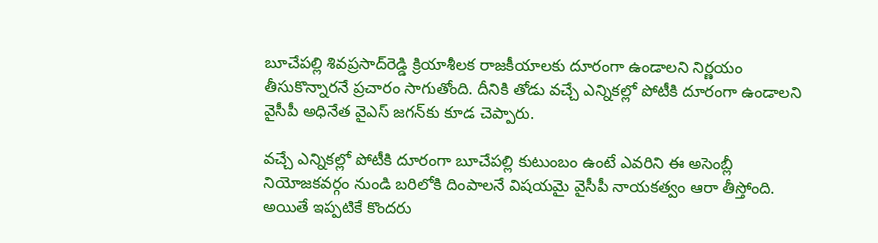బూచేపల్లి శివప్రసాద్‌రెడ్డి క్రియాశీలక రాజకీయాలకు దూరంగా ఉండాలని నిర్ణయం తీసుకొన్నారనే ప్రచారం సాగుతోంది. దీనికి తోడు వచ్చే ఎన్నికల్లో పోటీకి దూరంగా ఉండాలని వైసీపీ అధినేత వైఎస్ జగన్‌కు కూడ చెప్పారు.

వచ్చే ఎన్నికల్లో పోటీకి దూరంగా బూచేపల్లి కుటుంబం ఉంటే ఎవరిని ఈ అసెంబ్లీ నియోజకవర్గం నుండి బరిలోకి దింపాలనే విషయమై వైసీపీ నాయకత్వం ఆరా తీస్తోంది. అయితే ఇప్పటికే కొందరు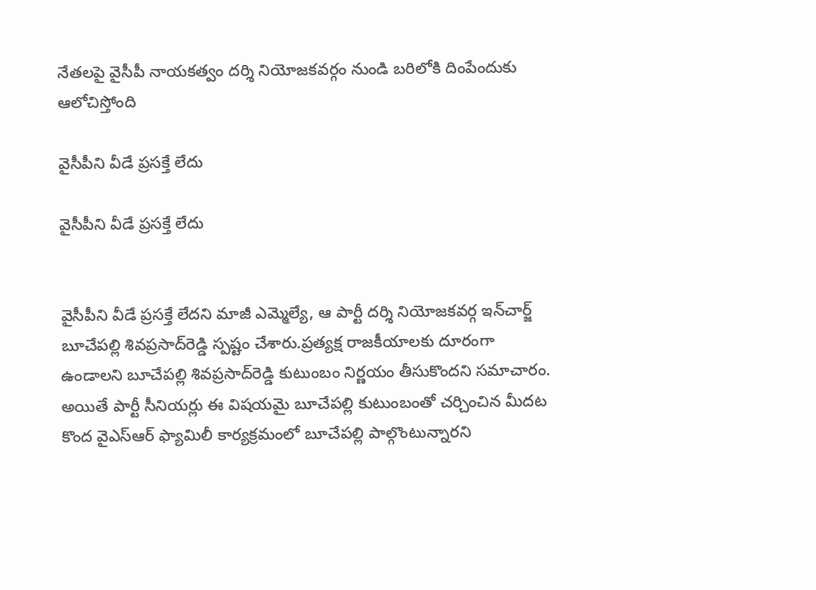నేతలపై వైసీపీ నాయకత్వం దర్శి నియోజకవర్గం నుండి బరిలోకి దింపేందుకు ఆలోచిస్తోంది

వైసీపీని వీడే ప్రసక్తే లేదు

వైసీపీని వీడే ప్రసక్తే లేదు


వైసీపీని వీడే ప్రసక్తే లేదని మాజీ ఎమ్మెల్యే, ఆ పార్టీ దర్శి నియోజకవర్గ ఇన్‌చార్జ్‌ బూచేపల్లి శివప్రసాద్‌రెడ్డి స్పష్టం చేశారు.ప్రత్యక్ష రాజకీయాలకు దూరంగా ఉండాలని బూచేపల్లి శివప్రసాద్‌రెడ్డి కుటుంబం నిర్ణయం తీసుకొందని సమాచారం. అయితే పార్టీ సీనియర్లు ఈ విషయమై బూచేపల్లి కుటుంబంతో చర్చించిన మీదట కొంద వైఎస్ఆర్ ఫ్యామిలీ కార్యక్రమంలో బూచేపల్లి పాల్గొంటున్నారని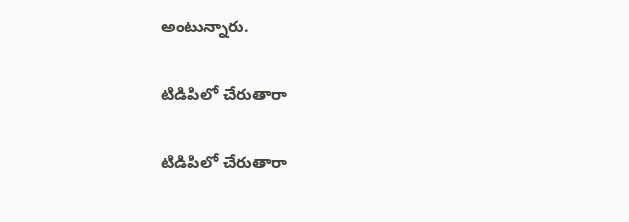అంటున్నారు.

టిడిపిలో చేరుతారా

టిడిపిలో చేరుతారా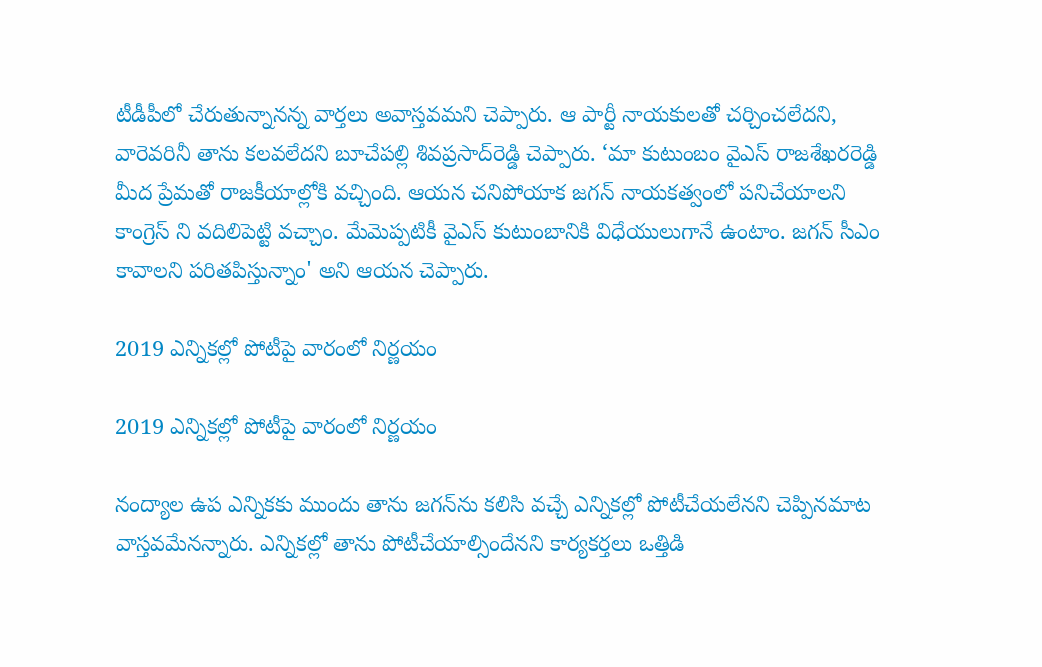టీడీపీలో చేరుతున్నానన్న వార్తలు అవాస్తవమని చెప్పారు. ఆ పార్టీ నాయకులతో చర్చించలేదని, వారెవరినీ తాను కలవలేదని బూచేపల్లి శివప్రసాద్‌రెడ్డి చెప్పారు. ‘మా కుటుంబం వైఎస్‌ రాజశేఖరరెడ్డి మీద ప్రేమతో రాజకీయాల్లోకి వచ్చింది. ఆయన చనిపోయాక జగన్‌ నాయకత్వంలో పనిచేయాలని కాంగ్రెస్ ని వదిలిపెట్టి వచ్చాం. మేమెప్పటికీ వైఎస్‌ కుటుంబానికి విధేయులుగానే ఉంటాం. జగన్‌ సీఎం కావాలని పరితపిస్తున్నాం' అని ఆయన చెప్పారు.

2019 ఎన్నికల్లో పోటీపై వారంలో నిర్ణయం

2019 ఎన్నికల్లో పోటీపై వారంలో నిర్ణయం

నంద్యాల ఉప ఎన్నికకు ముందు తాను జగన్‌ను కలిసి వచ్చే ఎన్నికల్లో పోటీచేయలేనని చెప్పినమాట వాస్తవమేనన్నారు. ఎన్నికల్లో తాను పోటీచేయాల్సిందేనని కార్యకర్తలు ఒత్తిడి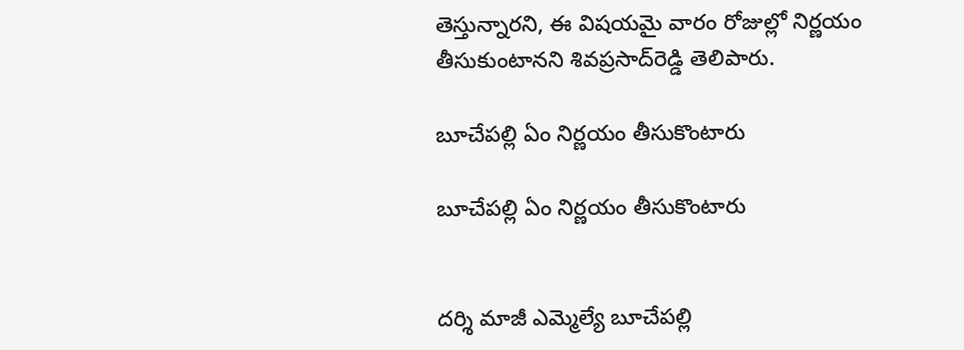తెస్తున్నారని, ఈ విషయమై వారం రోజుల్లో నిర్ణయం తీసుకుంటానని శివప్రసాద్‌రెడ్డి తెలిపారు.

బూచేపల్లి ఏం నిర్ణయం తీసుకొంటారు

బూచేపల్లి ఏం నిర్ణయం తీసుకొంటారు


దర్శి మాజీ ఎమ్మెల్యే బూచేపల్లి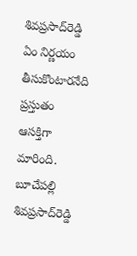శివప్రసాద్‌రెడ్డి ఏం నిర్ణయం తీసుకొంటారనేది ప్రస్తుతం ఆసక్తిగా మారింది. బూచేపల్లి శివప్రసాద్‌రెడ్డి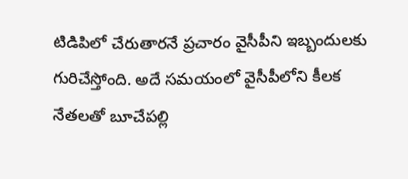టిడిపిలో చేరుతారనే ప్రచారం వైసీపీని ఇబ్బందులకు గురిచేస్తోంది. అదే సమయంలో వైసీపీలోని కీలక నేతలతో బూచేపల్లి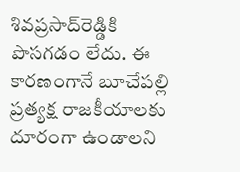శివప్రసాద్‌రెడ్డికి పొసగడం లేదు. ఈ కారణంగానే బూచేపల్లి ప్రత్యక్ష రాజకీయాలకు దూరంగా ఉండాలని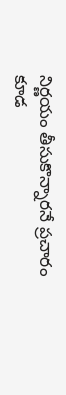నిర్ణయం తీసుకొన్నారనే ప్రచారం కూడ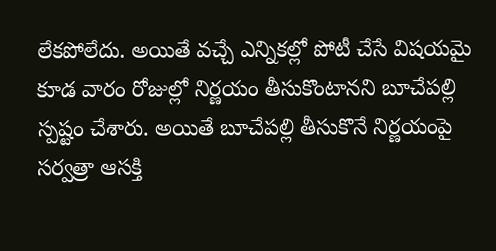లేకపోలేదు. అయితే వచ్చే ఎన్నికల్లో పోటీ చేసే విషయమై కూడ వారం రోజుల్లో నిర్ణయం తీసుకొంటానని బూచేపల్లి స్పష్టం చేశారు. అయితే బూచేపల్లి తీసుకొనే నిర్ణయంపై సర్వత్రా ఆసక్తి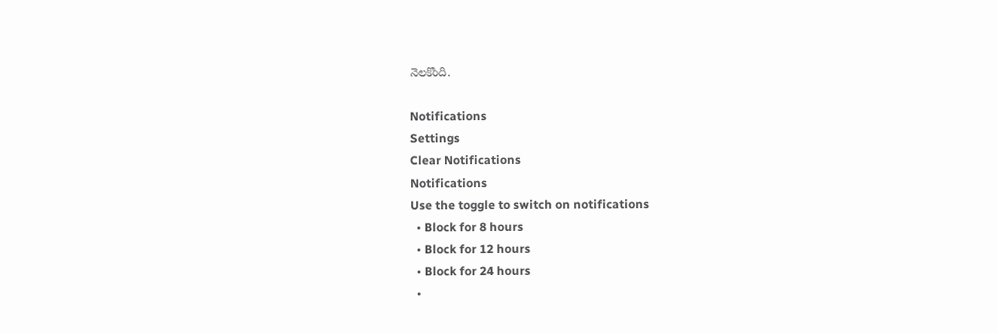నెలకొంది.

Notifications
Settings
Clear Notifications
Notifications
Use the toggle to switch on notifications
  • Block for 8 hours
  • Block for 12 hours
  • Block for 24 hours
  •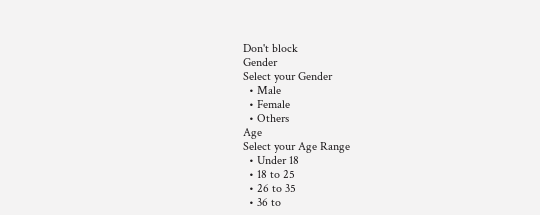Don't block
Gender
Select your Gender
  • Male
  • Female
  • Others
Age
Select your Age Range
  • Under 18
  • 18 to 25
  • 26 to 35
  • 36 to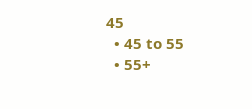45
  • 45 to 55
  • 55+